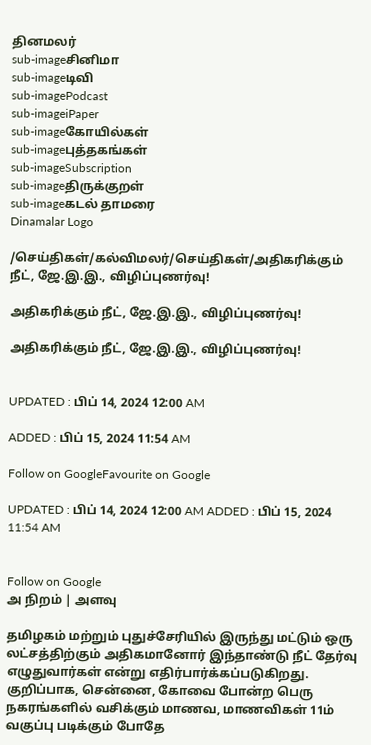தினமலர்
sub-imageசினிமா
sub-imageடிவி
sub-imagePodcast
sub-imageiPaper
sub-imageகோயில்கள்
sub-imageபுத்தகங்கள்
sub-imageSubscription
sub-imageதிருக்குறள்
sub-imageகடல் தாமரை
Dinamalar Logo

/செய்திகள்/கல்விமலர்/செய்திகள்/அதிகரிக்கும் நீட், ஜே.இ.இ., விழிப்புணர்வு!

அதிகரிக்கும் நீட், ஜே.இ.இ., விழிப்புணர்வு!

அதிகரிக்கும் நீட், ஜே.இ.இ., விழிப்புணர்வு!


UPDATED : பிப் 14, 2024 12:00 AM

ADDED : பிப் 15, 2024 11:54 AM

Follow on GoogleFavourite on Google

UPDATED : பிப் 14, 2024 12:00 AM ADDED : பிப் 15, 2024 11:54 AM


Follow on Google
அ நிறம் | அளவு

தமிழகம் மற்றும் புதுச்சேரியில் இருந்து மட்டும் ஒரு லட்சத்திற்கும் அதிகமானோர் இந்தாண்டு நீட் தேர்வு எழுதுவார்கள் என்று எதிர்பார்க்கப்படுகிறது. குறிப்பாக, சென்னை, கோவை போன்ற பெரு நகரங்களில் வசிக்கும் மாணவ, மாணவிகள் 11ம் வகுப்பு படிக்கும் போதே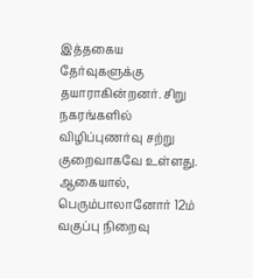இத்தகைய தேர்வுகளுக்கு தயாராகின்றனர். சிறு நகரங்களில் விழிப்புணர்வு சற்று குறைவாகவே உள்ளது. ஆகையால், பெரும்பாலானோர் 12ம் வகுப்பு நிறைவு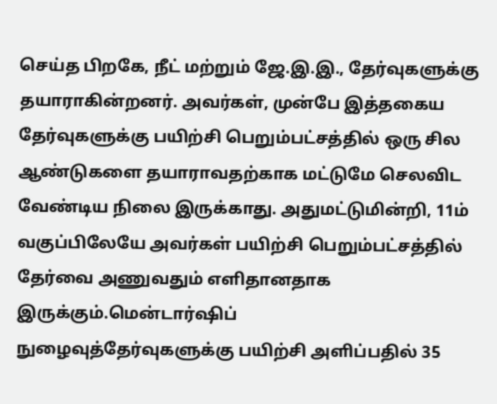செய்த பிறகே, நீட் மற்றும் ஜே.இ.இ., தேர்வுகளுக்கு தயாராகின்றனர். அவர்கள், முன்பே இத்தகைய தேர்வுகளுக்கு பயிற்சி பெறும்பட்சத்தில் ஒரு சில ஆண்டுகளை தயாராவதற்காக மட்டுமே செலவிட வேண்டிய நிலை இருக்காது. அதுமட்டுமின்றி, 11ம் வகுப்பிலேயே அவர்கள் பயிற்சி பெறும்பட்சத்தில் தேர்வை அணுவதும் எளிதானதாக இருக்கும்.மென்டார்ஷிப்
நுழைவுத்தேர்வுகளுக்கு பயிற்சி அளிப்பதில் 35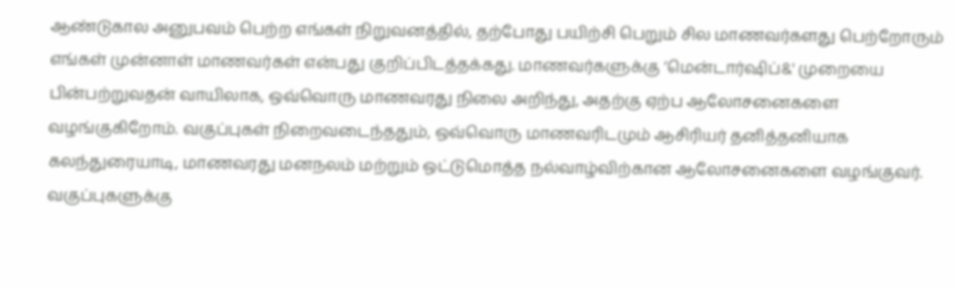ஆண்டுகால அனுபவம் பெற்ற எங்கள் நிறுவனத்தில், தற்போது பயிற்சி பெறும் சில மாணவர்களது பெற்றோரும் எங்கள் முன்னாள் மாணவர்கள் என்பது குறிப்பிடத்தக்கது. மாணவர்களுக்கு ’மென்டார்ஷிப்&' முறையை பின்பற்றுவதன் வாயிலாக, ஒவ்வொரு மாணவரது நிலை அறிந்து, அதற்கு ஏற்ப ஆலோசனைகளை வழங்குகிறோம். வகுப்புகள் நிறைவடைந்ததும், ஒவ்வொரு மாணவரிடமும் ஆசிரியர் தனித்தனியாக கலந்துரையாடி, மாணவரது மனநலம் மற்றும் ஒட்டுமொத்த நல்வாழ்விற்கான ஆலோசனைகளை வழங்குவர். வகுப்புகளுக்கு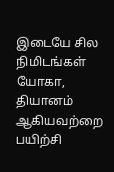இடையே சில நிமிடங்கள் யோகா, தியானம் ஆகியவற்றை பயிற்சி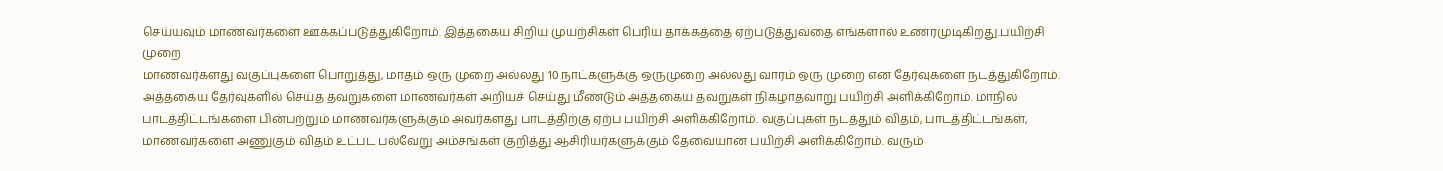செய்யவும் மாணவர்களை ஊக்கப்படுத்துகிறோம். இத்தகைய சிறிய முயற்சிகள் பெரிய தாக்கத்தை ஏற்படுத்துவதை எங்களால் உணரமுடிகிறது.பயிற்சி முறை
மாணவர்களது வகுப்புகளை பொறுத்து, மாதம் ஒரு முறை அல்லது 10 நாட்களுக்கு ஒருமுறை அல்லது வாரம் ஒரு முறை என தேர்வுகளை நடத்துகிறோம். அத்தகைய தேர்வுகளில் செய்த தவறுகளை மாணவர்கள் அறியச் செய்து மீண்டும் அத்தகைய தவறுகள் நிகழாதவாறு பயிற்சி அளிக்கிறோம். மாநில பாடத்திட்டங்களை பின்பற்றும் மாணவர்களுக்கும் அவர்களது பாடத்திற்கு ஏற்ப பயிற்சி அளிக்கிறோம். வகுப்புகள் நடத்தும் விதம், பாடத்திட்டங்கள், மாணவர்களை அணுகும் விதம் உட்பட பல்வேறு அம்சங்கள் குறித்து ஆசிரியர்களுக்கும் தேவையான பயிற்சி அளிக்கிறோம். வரும்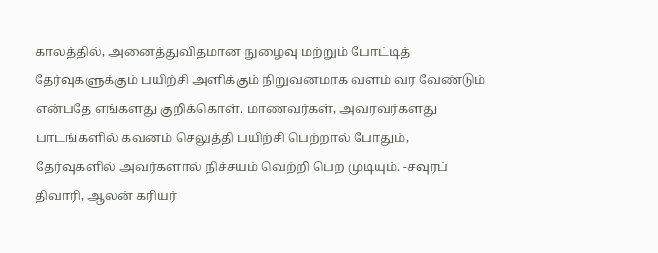காலத்தில், அனைத்துவிதமான நுழைவு மற்றும் போட்டித் தேர்வுகளுக்கும் பயிற்சி அளிக்கும் நிறுவனமாக வளம் வர வேண்டும் என்பதே எங்களது குறிக்கொள். மாணவர்கள், அவரவர்களது பாடங்களில் கவனம் செலுத்தி பயிற்சி பெற்றால் போதும், தேர்வுகளில் அவர்களால் நிச்சயம் வெற்றி பெற முடியும். -சவுரப் திவாரி, ஆலன் கரியர்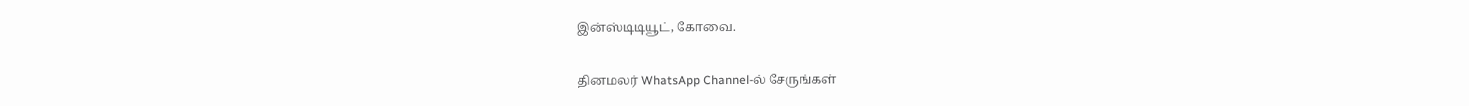இன்ஸ்டிடியூட், கோவை.

தினமலர் WhatsApp Channel-ல் சேருங்கள்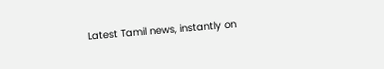Latest Tamil news, instantly on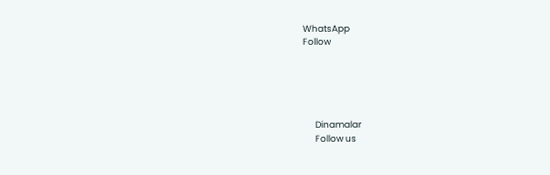WhatsApp
Follow





      Dinamalar
      Follow us